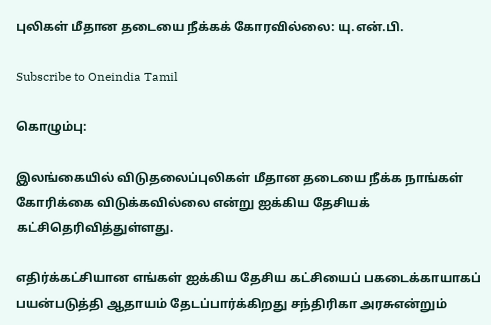புலிகள் மீதான தடையை நீக்கக் கோரவில்லை: யு.என்.பி.

Subscribe to Oneindia Tamil

கொழும்பு:

இலங்கையில் விடுதலைப்புலிகள் மீதான தடையை நீக்க நாங்கள் கோரிக்கை விடுக்கவில்லை என்று ஐக்கிய தேசியக் கட்சிதெரிவித்துள்ளது.

எதிர்க்கட்சியான எங்கள் ஐக்கிய தேசிய கட்சியைப் பகடைக்காயாகப் பயன்படுத்தி ஆதாயம் தேடப்பார்க்கிறது சந்திரிகா அரசுஎன்றும்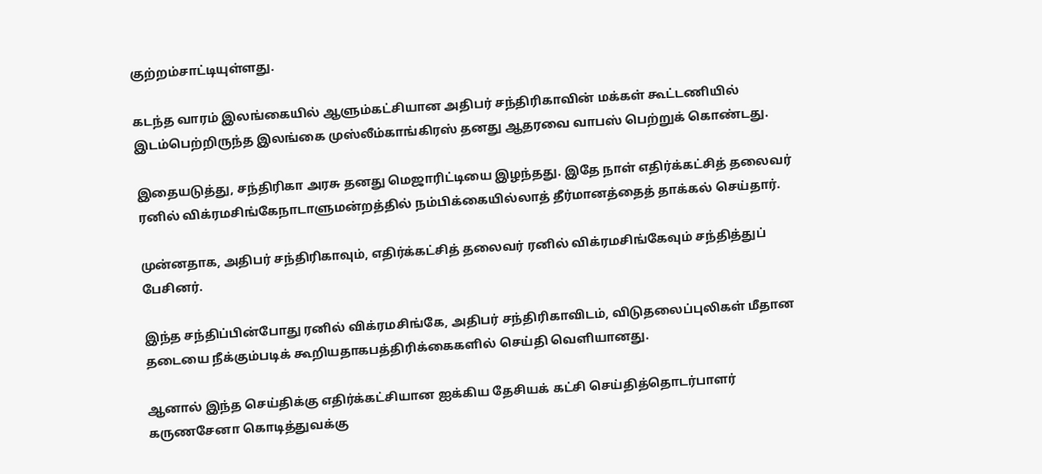குற்றம்சாட்டியுள்ளது.

கடந்த வாரம் இலங்கையில் ஆளும்கட்சியான அதிபர் சந்திரிகாவின் மக்கள் கூட்டணியில் இடம்பெற்றிருந்த இலங்கை முஸ்லீம்காங்கிரஸ் தனது ஆதரவை வாபஸ் பெற்றுக் கொண்டது.

இதையடுத்து, சந்திரிகா அரசு தனது மெஜாரிட்டியை இழந்தது. இதே நாள் எதிர்க்கட்சித் தலைவர் ரனில் விக்ரமசிங்கேநாடாளுமன்றத்தில் நம்பிக்கையில்லாத் தீர்மானத்தைத் தாக்கல் செய்தார்.

முன்னதாக, அதிபர் சந்திரிகாவும், எதிர்க்கட்சித் தலைவர் ரனில் விக்ரமசிங்கேவும் சந்தித்துப் பேசினர்.

இந்த சந்திப்பின்போது ரனில் விக்ரமசிங்கே, அதிபர் சந்திரிகாவிடம், விடுதலைப்புலிகள் மீதான தடையை நீக்கும்படிக் கூறியதாகபத்திரிக்கைகளில் செய்தி வெளியானது.

ஆனால் இந்த செய்திக்கு எதிர்க்கட்சியான ஐக்கிய தேசியக் கட்சி செய்தித்தொடர்பாளர் கருணசேனா கொடித்துவக்கு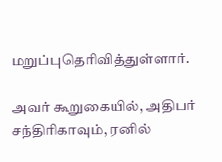மறுப்புதெரிவித்துள்ளார்.

அவர் கூறுகையில், அதிபர் சந்திரிகாவும், ரனில்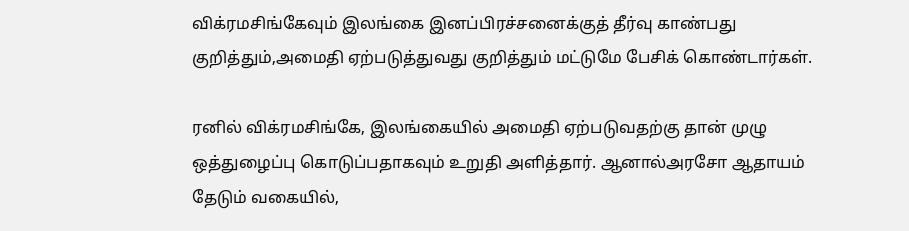விக்ரமசிங்கேவும் இலங்கை இனப்பிரச்சனைக்குத் தீர்வு காண்பது குறித்தும்,அமைதி ஏற்படுத்துவது குறித்தும் மட்டுமே பேசிக் கொண்டார்கள்.

ரனில் விக்ரமசிங்கே, இலங்கையில் அமைதி ஏற்படுவதற்கு தான் முழு ஒத்துழைப்பு கொடுப்பதாகவும் உறுதி அளித்தார். ஆனால்அரசோ ஆதாயம் தேடும் வகையில்,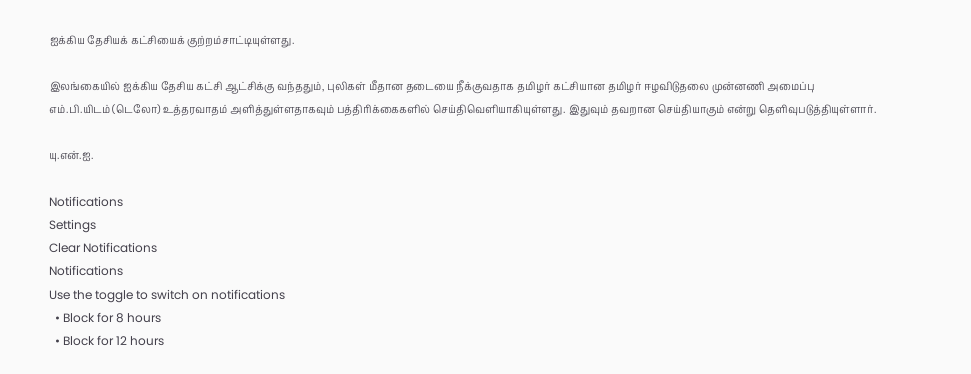ஐக்கிய தேசியக் கட்சியைக் குற்றம்சாட்டியுள்ளது.

இலங்கையில் ஐக்கிய தேசிய கட்சி ஆட்சிக்கு வந்ததும், புலிகள் மீதான தடையை நீக்குவதாக தமிழர் கட்சியான தமிழர் ஈழவிடுதலை முன்னணி அமைப்பு எம்.பி.யிடம் (டெலோ) உத்தரவாதம் அளித்துள்ளதாகவும் பத்திரிக்கைகளில் செய்திவெளியாகியுள்ளது. இதுவும் தவறான செய்தியாகும் என்று தெளிவுபடுத்தியுள்ளார்.

யு.என்.ஐ.

Notifications
Settings
Clear Notifications
Notifications
Use the toggle to switch on notifications
  • Block for 8 hours
  • Block for 12 hours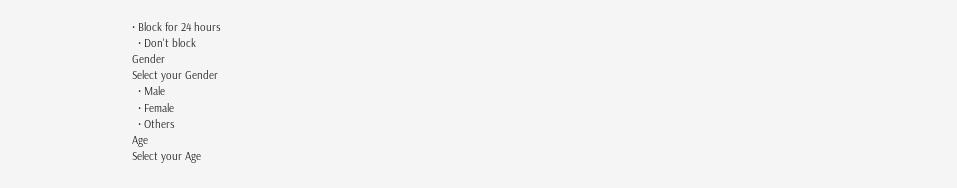• Block for 24 hours
  • Don't block
Gender
Select your Gender
  • Male
  • Female
  • Others
Age
Select your Age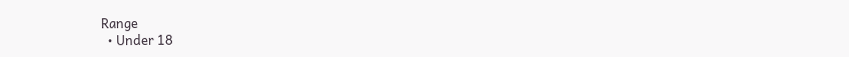Range
  • Under 18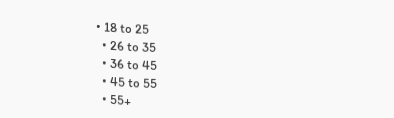• 18 to 25
  • 26 to 35
  • 36 to 45
  • 45 to 55
  • 55+